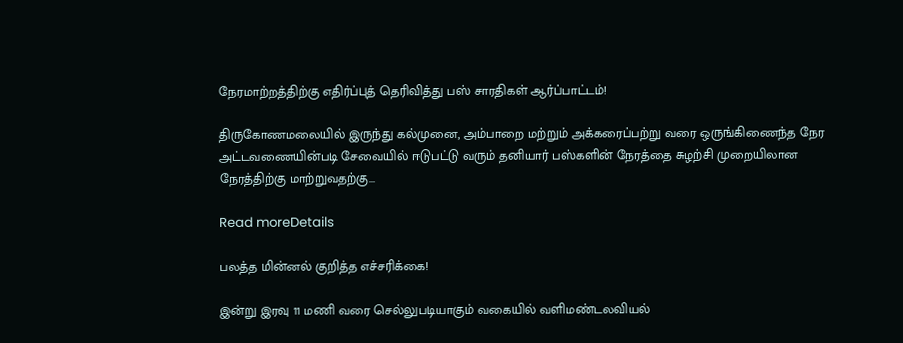நேரமாற்றத்திற்கு எதிர்ப்புத் தெரிவித்து பஸ் சாரதிகள் ஆர்ப்பாட்டம்!

திருகோணமலையில் இருந்து கல்முனை, அம்பாறை மற்றும் அக்கரைப்பற்று வரை ஒருங்கிணைந்த நேர அட்டவணையின்படி சேவையில் ஈடுபட்டு வரும் தனியார் பஸ்களின் நேரத்தை சுழற்சி முறையிலான நேரத்திற்கு மாற்றுவதற்கு...

Read moreDetails

பலத்த மின்னல் குறித்த எச்சரிக்கை!

இன்று இரவு 11 மணி வரை செல்லுபடியாகும் வகையில் வளிமண்டலவியல்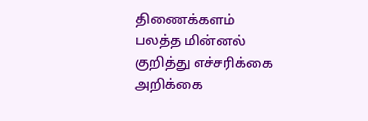திணைக்களம் பலத்த மின்னல் குறித்து எச்சரிக்கை அறிக்கை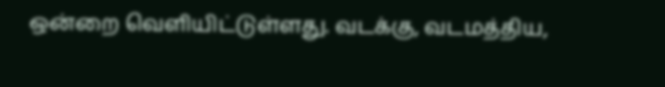ஒன்றை வெளியிட்டுள்ளது. வடக்கு, வடமத்திய,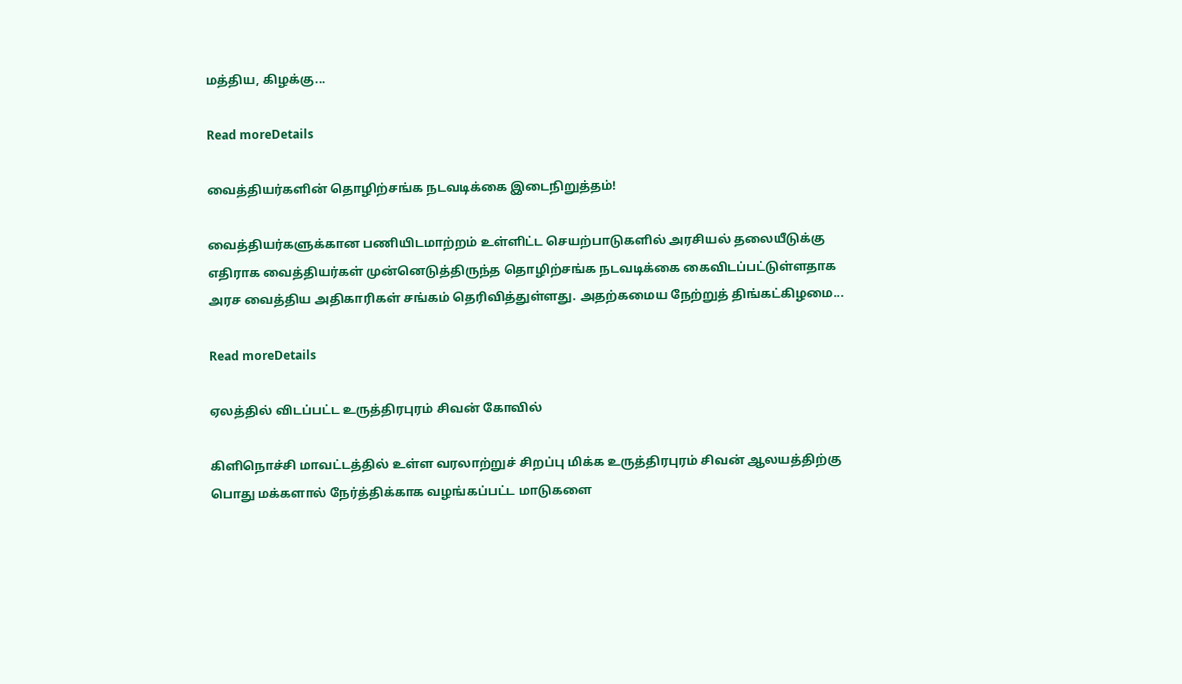மத்திய, கிழக்கு...

Read moreDetails

வைத்தியர்களின் தொழிற்சங்க நடவடிக்கை இடைநிறுத்தம்!

வைத்தியர்களுக்கான பணியிடமாற்றம் உள்ளிட்ட செயற்பாடுகளில் அரசியல் தலையீடுக்கு எதிராக வைத்தியர்கள் முன்னெடுத்திருந்த தொழிற்சங்க நடவடிக்கை கைவிடப்பட்டுள்ளதாக அரச வைத்திய அதிகாரிகள் சங்கம் தெரிவித்துள்ளது. அதற்கமைய நேற்றுத் திங்கட்கிழமை...

Read moreDetails

ஏலத்தில் விடப்பட்ட உருத்திரபுரம் சிவன் கோவில்

கிளிநொச்சி மாவட்டத்தில் உள்ள வரலாற்றுச் சிறப்பு மிக்க உருத்திரபுரம் சிவன் ஆலயத்திற்கு பொது மக்களால் நேர்த்திக்காக வழங்கப்பட்ட மாடுகளை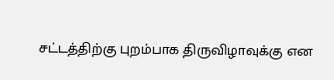சட்டத்திற்கு புறம்பாக திருவிழாவுக்கு என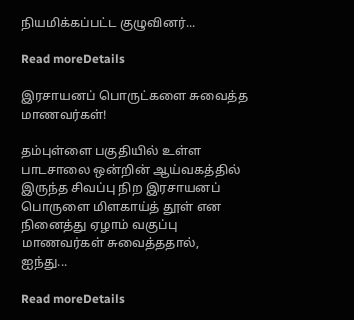நியமிக்கப்பட்ட குழுவினர்...

Read moreDetails

இரசாயனப் பொருட்களை சுவைத்த மாணவர்கள்!

தம்புள்ளை பகுதியில் உள்ள பாடசாலை ஒன்றின் ஆய்வகத்தில் இருந்த சிவப்பு நிற இரசாயனப் பொருளை மிளகாய்த் தூள் என நினைத்து ஏழாம் வகுப்பு மாணவர்கள் சுவைத்ததால், ஐந்து...

Read moreDetails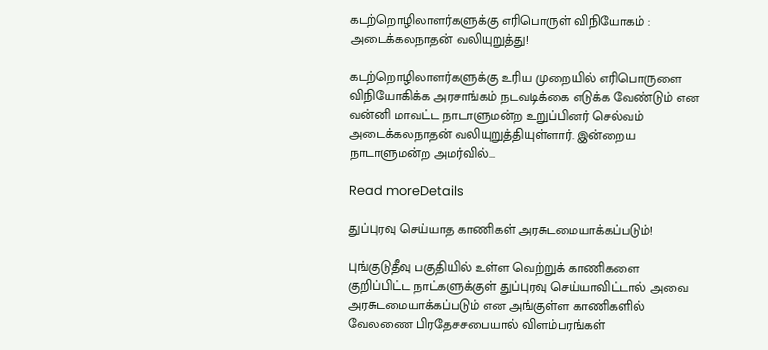கடற்றொழிலாளர்களுக்கு எரிபொருள் விநியோகம் : அடைக்கலநாதன் வலியுறுத்து!

கடற்றொழிலாளர்களுக்கு உரிய முறையில் எரிபொருளை விநியோகிக்க அரசாங்கம் நடவடிக்கை எடுக்க வேண்டும் என வன்னி மாவட்ட நாடாளுமன்ற உறுப்பினர் செல்வம் அடைக்கலநாதன் வலியுறுத்தியுள்ளார். இன்றைய நாடாளுமன்ற அமர்வில்...

Read moreDetails

துப்புரவு செய்யாத காணிகள் அரசுடமையாக்கப்படும்!

புங்குடுதீவு பகுதியில் உள்ள வெற்றுக் காணிகளை குறிப்பிட்ட நாட்களுக்குள் துப்புரவு செய்யாவிட்டால் அவை அரசுடமையாக்கப்படும் என அங்குள்ள காணிகளில் வேலணை பிரதேசசபையால் விளம்பரங்கள்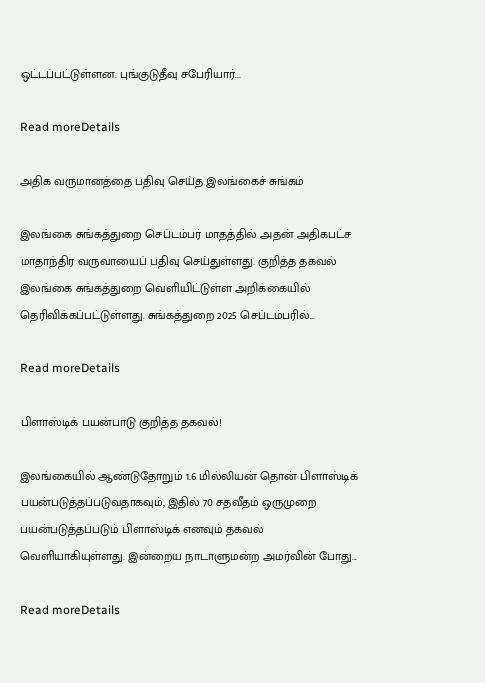ஒட்டப்பட்டுள்ளன. புங்குடுதீவு சபேரியார்...

Read moreDetails

அதிக வருமானத்தை பதிவு செய்த இலங்கைச் சுங்கம்

இலங்கை சுங்கத்துறை செப்டம்பர் மாதத்தில் அதன் அதிகபட்ச மாதாந்திர வருவாயைப் பதிவு செய்துள்ளது. குறித்த தகவல் இலங்கை சுங்கத்துறை வெளியிட்டுள்ள அறிக்கையில் தெரிவிக்கப்பட்டுள்ளது. சுங்கத்துறை 2025 செப்டம்பரில்...

Read moreDetails

பிளாஸ்டிக் பயன்பாடு குறித்த தகவல்!

இலங்கையில் ஆண்டுதோறும் 1.6 மில்லியன் தொன் பிளாஸ்டிக் பயன்படுத்தப்படுவதாகவும், இதில் 70 சதவீதம் ஒருமுறை பயன்படுத்தப்படும் பிளாஸ்டிக் எனவும் தகவல் வெளியாகியுள்ளது. இன்றைய நாடாளுமன்ற அமர்வின் போது...

Read moreDetails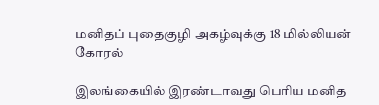மனிதப் புதைகுழி அகழ்வுக்கு 18 மில்லியன் கோரல்

இலங்கையில் இரண்டாவது பெரிய மனித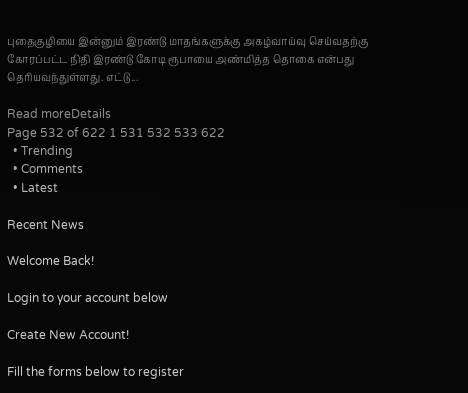புதைகுழியை இன்னும் இரண்டு மாதங்களுக்கு அகழ்வாய்வு செய்வதற்கு கோரப்பட்ட நிதி இரண்டு கோடி ரூபாயை அண்மித்த தொகை என்பது தெரியவந்துள்ளது. எட்டு...

Read moreDetails
Page 532 of 622 1 531 532 533 622
  • Trending
  • Comments
  • Latest

Recent News

Welcome Back!

Login to your account below

Create New Account!

Fill the forms below to register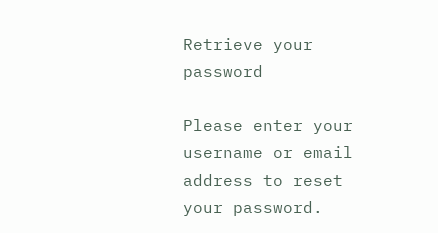Retrieve your password

Please enter your username or email address to reset your password.